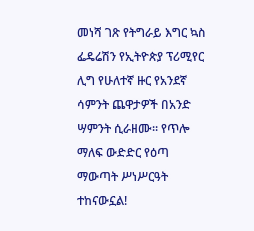መነሻ ገጽ የትግራይ እግር ኳስ ፌዴሬሽን የኢትዮጵያ ፕሪሚየር ሊግ የሁለተኛ ዙር የአንደኛ ሳምንት ጨዋታዎች በአንድ ሣምንት ሲራዘሙ። የጥሎ ማለፍ ውድድር የዕጣ ማውጣት ሥነሥርዓት ተከናውኗል!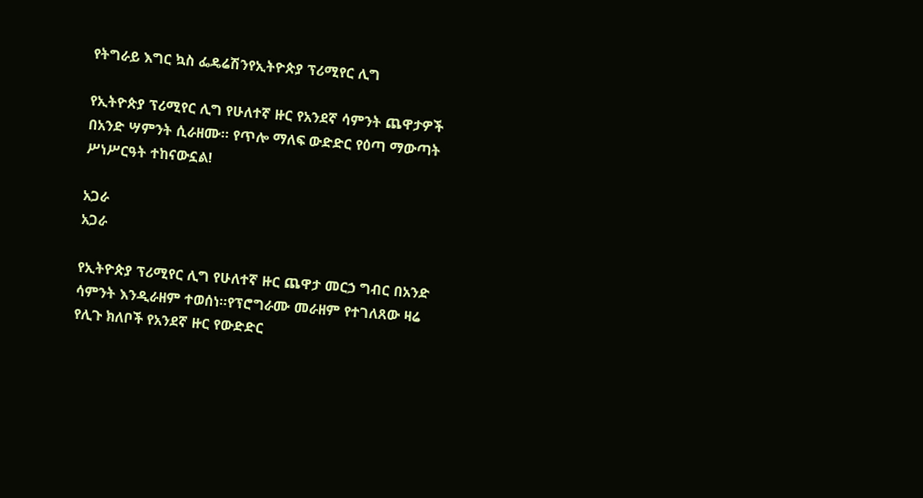የትግራይ እግር ኳስ ፌዴሬሽንየኢትዮጵያ ፕሪሚየር ሊግ

የኢትዮጵያ ፕሪሚየር ሊግ የሁለተኛ ዙር የአንደኛ ሳምንት ጨዋታዎች በአንድ ሣምንት ሲራዘሙ። የጥሎ ማለፍ ውድድር የዕጣ ማውጣት ሥነሥርዓት ተከናውኗል!

አጋራ
አጋራ

የኢትዮጵያ ፕሪሚየር ሊግ የሁለተኛ ዙር ጨዋታ መርኃ ግብር በአንድ ሳምንት እንዲራዘም ተወሰነ።የፕሮግራሙ መራዘም የተገለጸው ዛሬ የሊጉ ክለቦች የአንደኛ ዙር የውድድር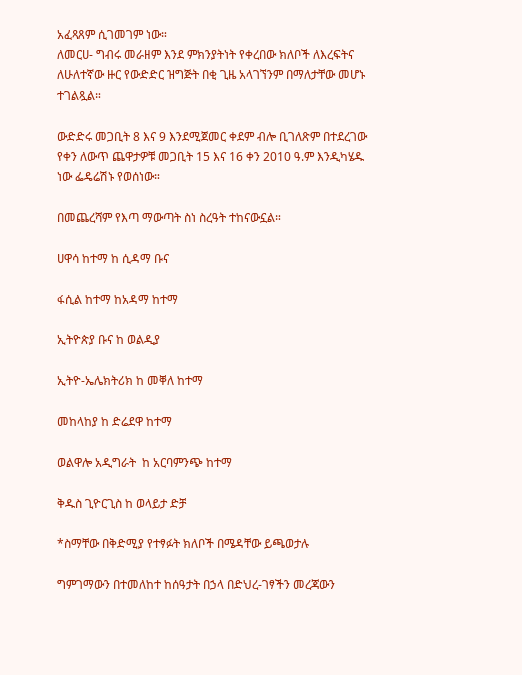አፈጻጸም ሲገመገም ነው።
ለመርሀ- ግብሩ መራዘም እንደ ምክንያትነት የቀረበው ክለቦች ለእረፍትና ለሁለተኛው ዙር የውድድር ዝግጅት በቂ ጊዜ አላገኘንም በማለታቸው መሆኑ ተገልጿል።

ውድድሩ መጋቢት 8 እና 9 እንደሚጀመር ቀደም ብሎ ቢገለጽም በተደረገው የቀን ለውጥ ጨዋታዎቹ መጋቢት 15 እና 16 ቀን 2010 ዓ.ም እንዲካሄዱ ነው ፌዴሬሽኑ የወሰነው።

በመጨረሻም የእጣ ማውጣት ስነ ስረዓት ተከናውኗል።

ሀዋሳ ከተማ ከ ሲዳማ ቡና

ፋሲል ከተማ ከአዳማ ከተማ

ኢትዮጵያ ቡና ከ ወልዲያ

ኢትዮ-ኤሌክትሪክ ከ መቐለ ከተማ

መከላከያ ከ ድሬደዋ ከተማ

ወልዋሎ አዲግራት  ከ አርባምንጭ ከተማ

ቅዱስ ጊዮርጊስ ከ ወላይታ ድቻ

*ስማቸው በቅድሚያ የተፃፉት ክለቦች በሜዳቸው ይጫወታሉ

ግምገማውን በተመለከተ ከሰዓታት በኃላ በድህረ-ገፃችን መረጃውን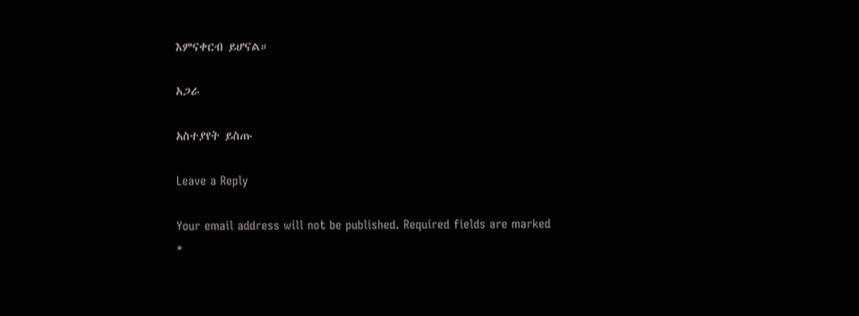እምናቀርብ ይሆናል።

አጋራ

አስተያየት ይስጡ

Leave a Reply

Your email address will not be published. Required fields are marked *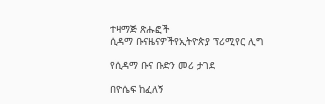ተዛማጅ ጽሑፎች
ሲዳማ ቡናዜናዎችየኢትዮጵያ ፕሪሚየር ሊግ

የሲዳማ ቡና ቡድን መሪ ታገደ

በዮሴፍ ከፈለኝ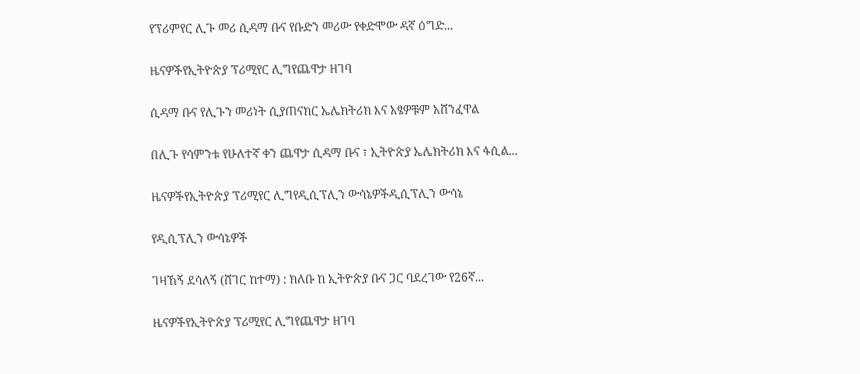የፕሪምየር ሊጉ መሪ ሲዳማ ቡና የቡድን መሪው የቀድሞው ዳኛ ዕግድ...

ዜናዎችየኢትዮጵያ ፕሪሚየር ሊግየጨዋታ ዘገባ

ሲዳማ ቡና የሊጉን መሪነት ሲያጠናክር ኤሌክትሪክ እና አፄዎቹም አሸንፈዋል

በሊጉ የሳምንቱ የሁለተኛ ቀን ጨዋታ ሲዳማ ቡና ፣ ኢትዮጵያ ኤሌክትሪክ እና ፋሲል...

ዜናዎችየኢትዮጵያ ፕሪሚየር ሊግየዲሲፕሊን ውሳኔዎችዲሲፕሊን ውሳኔ

የዲሲፕሊን ውሳኔዎች

ገዛኸኝ ደሳለኝ (ሸገር ከተማ) : ክለቡ ከ ኢትዮጵያ ቡና ጋር ባደረገው የ26ኛ...

ዜናዎችየኢትዮጵያ ፕሪሚየር ሊግየጨዋታ ዘገባ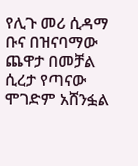የሊጉ መሪ ሲዳማ ቡና በዝናባማው ጨዋታ በመቻል ሲረታ የጣናው ሞገድም አሸንፏል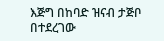እጅግ በከባድ ዝናብ ታጅቦ በተደረገው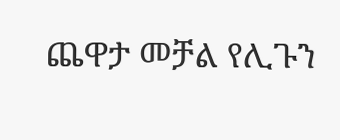ጨዋታ መቻል የሊጉን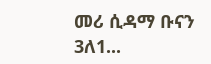መሪ ሲዳማ ቡናን 3ለ1...